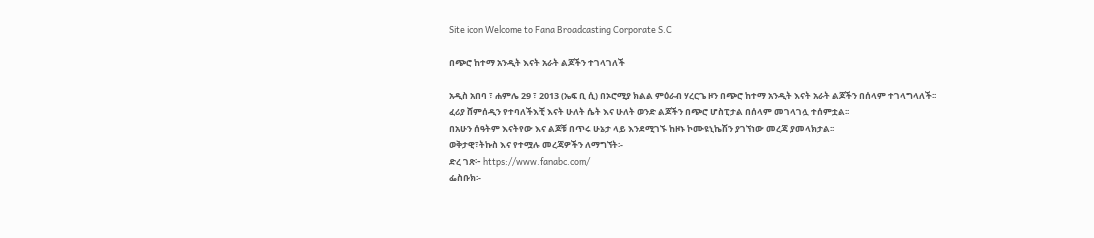Site icon Welcome to Fana Broadcasting Corporate S.C

በጭሮ ከተማ አንዲት እናት አራት ልጆችን ተገላገለች

አዲስ አበባ ፣ ሐምሌ 29 ፣ 2013 (ኤፍ ቢ ሲ) በኦሮሚያ ክልል ምዕራብ ሃረርጌ ዞን በጭሮ ከተማ አንዲት እናት አራት ልጆችን በሰላም ተገላግላለች፡፡
ፈሪያ ሸምሰዲን የተባለችእቺ እናት ሁለት ሴት እና ሁለት ወንድ ልጆችን በጭሮ ሆስፒታል በሰላም መገላገሏ ተሰምቷል፡፡
በአሁን ሰዓትም እናትየው እና ልጆቹ በጥሩ ሁኔታ ላይ እንደሚገኙ ከዞኑ ኮሙዩኒኬሽን ያገኘነው መረጃ ያመላክታል፡፡
ወቅታዊ፣ትኩስ እና የተሟሉ መረጃዎችን ለማግኘት፡-
ድረ ገጽ፦ https://www.fanabc.com/
ፌስቡክ፡-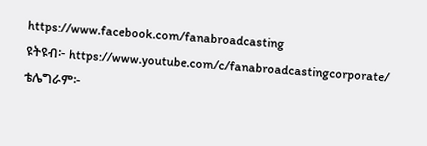https://www.facebook.com/fanabroadcasting
ዩትዩብ፦ https://www.youtube.com/c/fanabroadcastingcorporate/
ቴሌግራም፦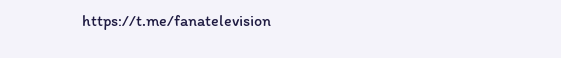https://t.me/fanatelevision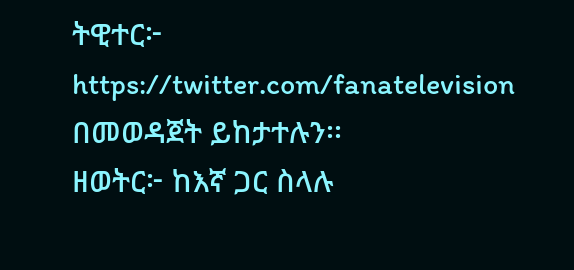ትዊተር፦ https://twitter.com/fanatelevision በመወዳጀት ይከታተሉን፡፡
ዘወትር፦ ከእኛ ጋር ስላሉ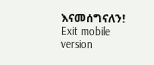እናመሰግናለን!
Exit mobile version